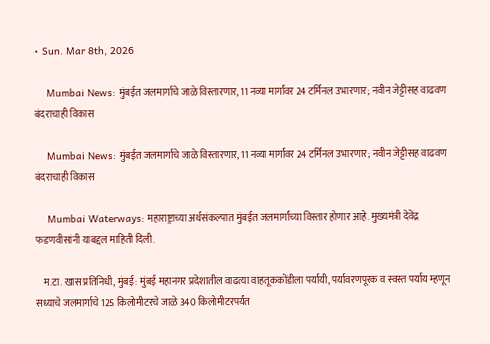• Sun. Mar 8th, 2026

    Mumbai News: मुंबईत जलमार्गाचे जाळे विस्तारणार, 11 नव्या मार्गांवर 24 टर्मिनल उभारणार; नवीन जेट्टीसह वाढवण बंदराचाही विकास

    Mumbai News: मुंबईत जलमार्गाचे जाळे विस्तारणार, 11 नव्या मार्गांवर 24 टर्मिनल उभारणार; नवीन जेट्टीसह वाढवण बंदराचाही विकास

    Mumbai Waterways: महाराष्ट्राच्या अर्थसंकल्पात मुंबईत जलमार्गांच्या विस्तार होणार आहे. मुख्यमंत्री देवेंद्र फडणवीसांनी याबद्दल माहिती दिली.

    म.टा. खास प्रतिनिधी, मुंबई: मुंबई महानगर प्रदेशातील वाढत्या वाहतूककोंडीला पर्यायी, पर्यावरणपूरक व स्वस्त पर्याय म्हणून सध्याचे जलमार्गाचे 125 किलोमीटरचे जाळे 340 किलोमीटरपर्यंत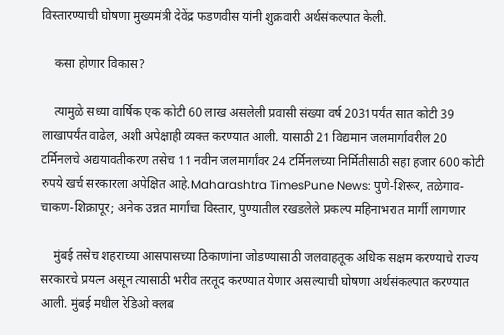विस्तारण्याची घोषणा मुख्यमंत्री देवेंद्र फडणवीस यांनी शुक्रवारी अर्थसंकल्पात केली.

    कसा होणार विकास?

    त्यामुळे सध्या वार्षिक एक कोटी 60 लाख असलेली प्रवासी संख्या वर्ष 2031पर्यंत सात कोटी 39 लाखापर्यंत वाढेल, अशी अपेक्षाही व्यक्त करण्यात आली. यासाठी 21 विद्यमान जलमार्गावरील 20 टर्मिनलचे अद्ययावतीकरण तसेच 11 नवीन जलमार्गांवर 24 टर्मिनलच्या निर्मितीसाठी सहा हजार 600 कोटी रुपये खर्च सरकारला अपेक्षित आहे.Maharashtra TimesPune News: पुणे-शिरूर, तळेगाव-चाकण-शिक्रापूर; अनेक उन्नत मार्गांचा विस्तार, पुण्यातील रखडलेले प्रकल्प महिनाभरात मार्गी लागणार

    मुंबई तसेच शहराच्या आसपासच्या ठिकाणांना जोडण्यासाठी जलवाहतूक अधिक सक्षम करण्याचे राज्य सरकारचे प्रयत्न असून त्यासाठी भरीव तरतूद करण्यात येणार असल्याची घोषणा अर्थसंकल्पात करण्यात आली. मुंबई मधील रेडिओ क्लब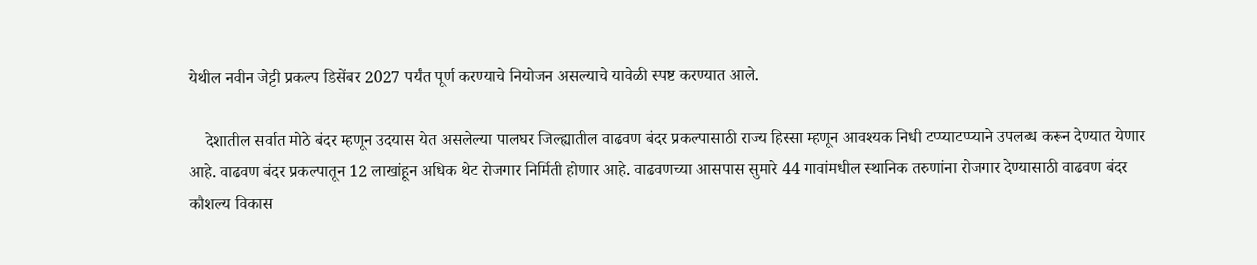येथील नवीन जेट्टी प्रकल्प डिसेंबर 2027 पर्यंत पूर्ण करण्याचे नियोजन असल्याचे यावेळी स्पष्ट करण्यात आले.

    देशातील सर्वात मोठे बंदर म्हणून उदयास येत असलेल्या पालघर जिल्ह्यातील वाढवण बंदर प्रकल्पासाठी राज्य हिस्सा म्हणून आवश्यक निधी टप्प्याटप्प्याने उपलब्ध करून देण्यात येणार आहे. वाढवण बंदर प्रकल्पातून 12 लाखांहून अधिक थेट रोजगार निर्मिती होणार आहे. वाढवणच्या आसपास सुमारे 44 गावांमधील स्थानिक तरुणांना रोजगार देण्यासाठी वाढवण बंदर कौशल्य विकास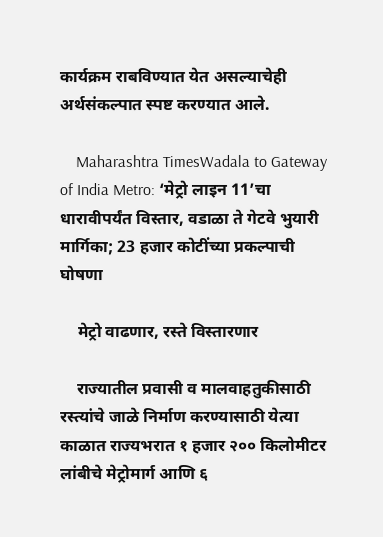कार्यक्रम राबविण्यात येत असल्याचेही अर्थसंकल्पात स्पष्ट करण्यात आले.

    Maharashtra TimesWadala to Gateway of India Metro: ‘मेट्रो लाइन 11’चा धारावीपर्यंत विस्तार, वडाळा ते गेटवे भुयारी मार्गिका; 23 हजार कोटींच्या प्रकल्पाची घोषणा

    मेट्रो वाढणार, रस्ते विस्तारणार

    राज्यातील प्रवासी व मालवाहतुकीसाठी रस्त्यांचे जाळे निर्माण करण्यासाठी येत्या काळात राज्यभरात १ हजार २०० किलोमीटर लांबीचे मेट्रोमार्ग आणि ६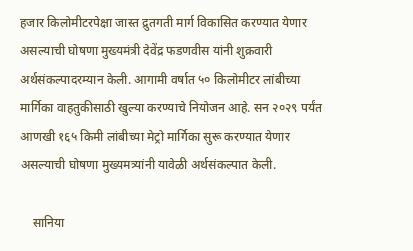हजार किलोमीटरपेक्षा जास्त द्रुतगती मार्ग विकासित करण्यात येणार असल्याची घोषणा मुख्यमंत्री देवेंद्र फडणवीस यांनी शुक्रवारी अर्थसंकल्पादरम्यान केली. आगामी वर्षात ५० किलोमीटर लांबीच्या मार्गिका वाहतुकीसाठी खुल्या करण्याचे नियोजन आहे. सन २०२९ पर्यंत आणखी १६५ किमी लांबीच्या मेट्रो मार्गिका सुरू करण्यात येणार असल्याची घोषणा मुख्यमत्र्यांनी यावेळी अर्थसंकल्पात केली.

    सानिया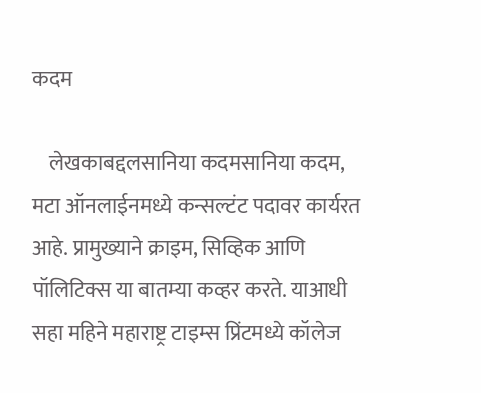कदम

    लेखकाबद्दलसानिया कदमसानिया कदम, मटा ऑनलाईनमध्ये कन्सल्टंट पदावर कार्यरत आहे. प्रामुख्याने क्राइम, सिव्हिक आणि पॉलिटिक्स या बातम्या कव्हर करते. याआधी सहा महिने महाराष्ट्र टाइम्स प्रिंटमध्ये कॉलेज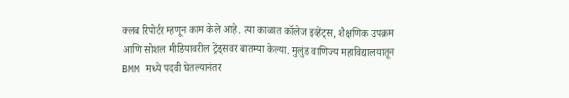क्लब रिपोर्टर म्हणून काम केले आहे. त्या काळात कॉलेज इव्हेंट्स, शैक्षणिक उपक्रम आणि सोशल मीडियावरील ट्रेंड्सवर बातम्या केल्या. मुलुंड वाणिज्य महाविद्यालयातून BMM मध्ये पदवी घेतल्यानंतर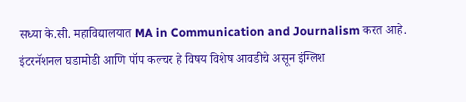सध्या के.सी. महाविद्यालयात MA in Communication and Journalism करत आहे. इंटरनॅशनल घडामोडी आणि पॉप कल्चर हे विषय विशेष आवडीचे असून इंग्लिश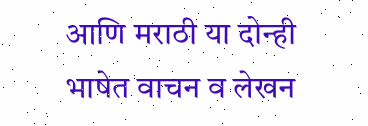आणि मराठी या दोन्ही भाषेत वाचन व लेखन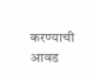करण्याची आवड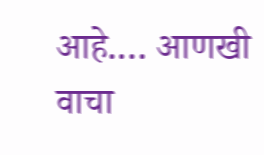आहे.… आणखी वाचा